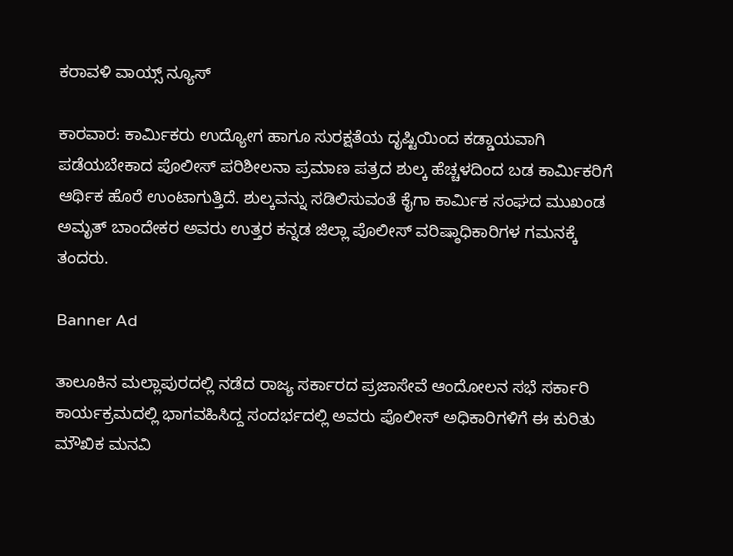ಕರಾವಳಿ ವಾಯ್ಸ್ ನ್ಯೂಸ್

ಕಾರವಾರ: ಕಾರ್ಮಿಕರು ಉದ್ಯೋಗ ಹಾಗೂ ಸುರಕ್ಷತೆಯ ದೃಷ್ಟಿಯಿಂದ ಕಡ್ಡಾಯವಾಗಿ ಪಡೆಯಬೇಕಾದ ಪೊಲೀಸ್ ಪರಿಶೀಲನಾ ಪ್ರಮಾಣ ಪತ್ರದ ಶುಲ್ಕ ಹೆಚ್ಚಳದಿಂದ ಬಡ ಕಾರ್ಮಿಕರಿಗೆ ಆರ್ಥಿಕ ಹೊರೆ ಉಂಟಾಗುತ್ತಿದೆ. ಶುಲ್ಕವನ್ನು ಸಡಿಲಿಸುವಂತೆ ಕೈಗಾ ಕಾರ್ಮಿಕ ಸಂಘದ ಮುಖಂಡ ಅಮೃತ್ ಬಾಂದೇಕರ ಅವರು ಉತ್ತರ ಕನ್ನಡ ಜಿಲ್ಲಾ ಪೊಲೀಸ್ ವರಿಷ್ಠಾಧಿಕಾರಿಗಳ ಗಮನಕ್ಕೆ ತಂದರು.

Banner Ad

ತಾಲೂಕಿನ ಮಲ್ಲಾಪುರದಲ್ಲಿ ನಡೆದ ರಾಜ್ಯ ಸರ್ಕಾರದ ಪ್ರಜಾಸೇವೆ ಆಂದೋಲನ ಸಭೆ ಸರ್ಕಾರಿ ಕಾರ್ಯಕ್ರಮದಲ್ಲಿ ಭಾಗವಹಿಸಿದ್ದ ಸಂದರ್ಭದಲ್ಲಿ ಅವರು ಪೊಲೀಸ್ ಅಧಿಕಾರಿಗಳಿಗೆ ಈ ಕುರಿತು ಮೌಖಿಕ ಮನವಿ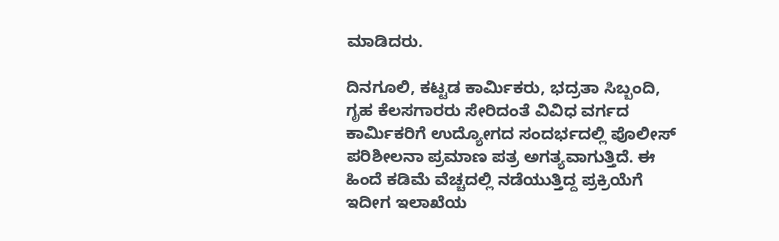ಮಾಡಿದರು.

ದಿನಗೂಲಿ, ಕಟ್ಟಡ ಕಾರ್ಮಿಕರು, ಭದ್ರತಾ ಸಿಬ್ಬಂದಿ, ಗೃಹ ಕೆಲಸಗಾರರು ಸೇರಿದಂತೆ ವಿವಿಧ ವರ್ಗದ ಕಾರ್ಮಿಕರಿಗೆ ಉದ್ಯೋಗದ ಸಂದರ್ಭದಲ್ಲಿ ಪೊಲೀಸ್ ಪರಿಶೀಲನಾ ಪ್ರಮಾಣ ಪತ್ರ ಅಗತ್ಯವಾಗುತ್ತಿದೆ. ಈ ಹಿಂದೆ ಕಡಿಮೆ ವೆಚ್ಚದಲ್ಲಿ ನಡೆಯುತ್ತಿದ್ದ ಪ್ರಕ್ರಿಯೆಗೆ ಇದೀಗ ಇಲಾಖೆಯ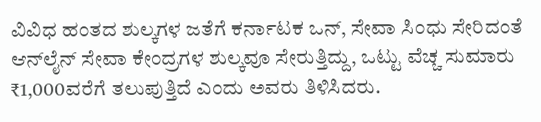ವಿವಿಧ ಹಂತದ ಶುಲ್ಕಗಳ ಜತೆಗೆ ಕರ್ನಾಟಕ ಒನ್, ಸೇವಾ ಸಿಂಧು ಸೇರಿದಂತೆ ಆನ್‌ಲೈನ್ ಸೇವಾ ಕೇಂದ್ರಗಳ ಶುಲ್ಕವೂ ಸೇರುತ್ತಿದ್ದು, ಒಟ್ಟು ವೆಚ್ಚ ಸುಮಾರು ₹1,000ವರೆಗೆ ತಲುಪುತ್ತಿದೆ ಎಂದು ಅವರು ತಿಳಿಸಿದರು.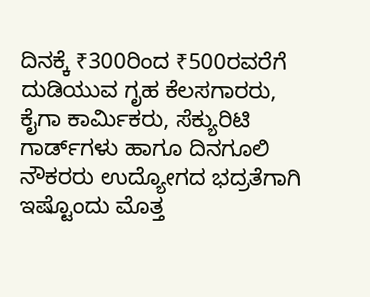ದಿನಕ್ಕೆ ₹300ರಿಂದ ₹500ರವರೆಗೆ ದುಡಿಯುವ ಗೃಹ ಕೆಲಸಗಾರರು, ಕೈಗಾ ಕಾರ್ಮಿಕರು, ಸೆಕ್ಯುರಿಟಿ ಗಾರ್ಡ್‌ಗಳು ಹಾಗೂ ದಿನಗೂಲಿ ನೌಕರರು ಉದ್ಯೋಗದ ಭದ್ರತೆಗಾಗಿ ಇಷ್ಟೊಂದು ಮೊತ್ತ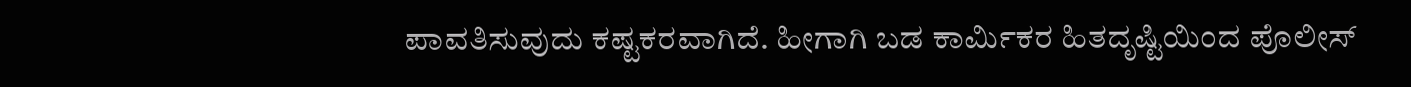ಪಾವತಿಸುವುದು ಕಷ್ಟಕರವಾಗಿದೆ. ಹೀಗಾಗಿ ಬಡ ಕಾರ್ಮಿಕರ ಹಿತದೃಷ್ಟಿಯಿಂದ ಪೊಲೀಸ್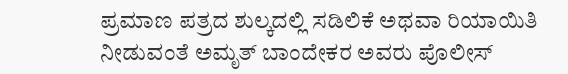ಪ್ರಮಾಣ ಪತ್ರದ ಶುಲ್ಕದಲ್ಲಿ ಸಡಿಲಿಕೆ ಅಥವಾ ರಿಯಾಯಿತಿ ನೀಡುವಂತೆ ಅಮೃತ್ ಬಾಂದೇಕರ ಅವರು ಪೊಲೀಸ್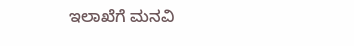ಇಲಾಖೆಗೆ ಮನವಿ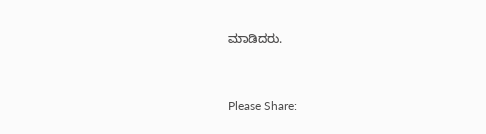ಮಾಡಿದರು.



Please Share: